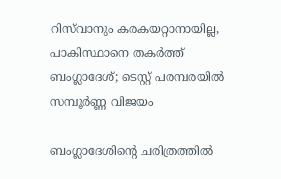റിസ്‌വാനും കരകയറ്റാനായില്ല, പാകിസ്ഥാനെ തകര്‍ത്ത് ബംഗ്ലാദേശ്; ടെസ്റ്റ് പരമ്പരയില്‍ സമ്പൂര്‍ണ്ണ വിജയം

ബംഗ്ലാദേശിന്റെ ചരിത്രത്തില്‍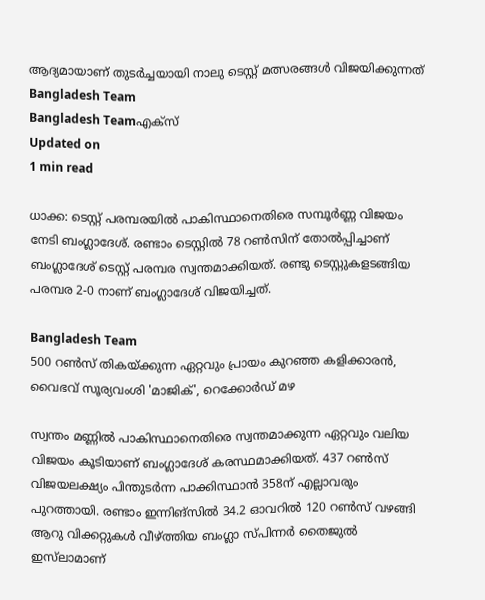ആദ്യമായാണ് തുടര്‍ച്ചയായി നാലു ടെസ്റ്റ് മത്സരങ്ങള്‍ വിജയിക്കുന്നത്
Bangladesh Team
Bangladesh Teamഎക്സ്
Updated on
1 min read

ധാക്ക: ടെസ്റ്റ് പരമ്പരയില്‍ പാകിസ്ഥാനെതിരെ സമ്പൂര്‍ണ്ണ വിജയം നേടി ബംഗ്ലാദേശ്. രണ്ടാം ടെസ്റ്റില്‍ 78 റണ്‍സിന് തോല്‍പ്പിച്ചാണ് ബംഗ്ലാദേശ് ടെസ്റ്റ് പരമ്പര സ്വന്തമാക്കിയത്. രണ്ടു ടെസ്റ്റുകളടങ്ങിയ പരമ്പര 2-0 നാണ് ബംഗ്ലാദേശ് വിജയിച്ചത്.

Bangladesh Team
500 റണ്‍സ് തികയ്ക്കുന്ന ഏറ്റവും പ്രായം കുറഞ്ഞ കളിക്കാരന്‍, വൈഭവ് സൂര്യവംശി 'മാജിക്', റെക്കോര്‍ഡ് മഴ

സ്വന്തം മണ്ണില്‍ പാകിസ്ഥാനെതിരെ സ്വന്തമാക്കുന്ന ഏറ്റവും വലിയ വിജയം കൂടിയാണ് ബംഗ്ലാദേശ് കരസ്ഥമാക്കിയത്. 437 റണ്‍സ് വിജയലക്ഷ്യം പിന്തുടര്‍ന്ന പാക്കിസ്ഥാന്‍ 358ന് എല്ലാവരും പുറത്തായി. രണ്ടാം ഇന്നിങ്‌സില്‍ 34.2 ഓവറില്‍ 120 റണ്‍സ് വഴങ്ങി ആറു വിക്കറ്റുകള്‍ വീഴ്ത്തിയ ബംഗ്ലാ സ്പിന്നര്‍ തൈജുല്‍ ഇസ്‌ലാമാണ്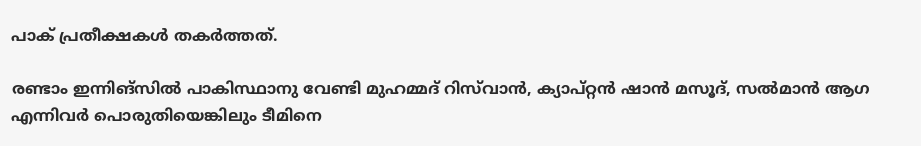പാക് പ്രതീക്ഷകള്‍ തകര്‍ത്തത്.

രണ്ടാം ഇന്നിങ്‌സില്‍ പാകിസ്ഥാനു വേണ്ടി മുഹമ്മദ് റിസ്‌വാന്‍, ക്യാപ്റ്റന്‍ ഷാന്‍ മസൂദ്, സല്‍മാന്‍ ആഗ എന്നിവര്‍ പൊരുതിയെങ്കിലും ടീമിനെ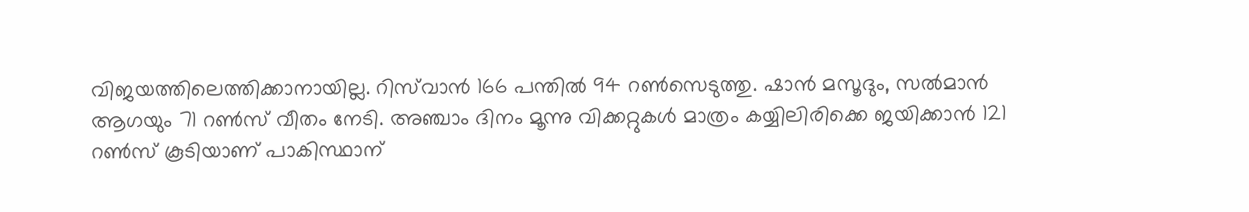വിജയത്തിലെത്തിക്കാനായില്ല. റിസ്‌വാന്‍ 166 പന്തില്‍ 94 റണ്‍സെടുത്തു. ഷാന്‍ മസൂദും, സല്‍മാന്‍ ആഗയും 71 റണ്‍സ് വീതം നേടി. അഞ്ചാം ദിനം മൂന്നു വിക്കറ്റുകള്‍ മാത്രം കയ്യിലിരിക്കെ ജയിക്കാന്‍ 121 റണ്‍സ് കൂടിയാണ് പാകിസ്ഥാന്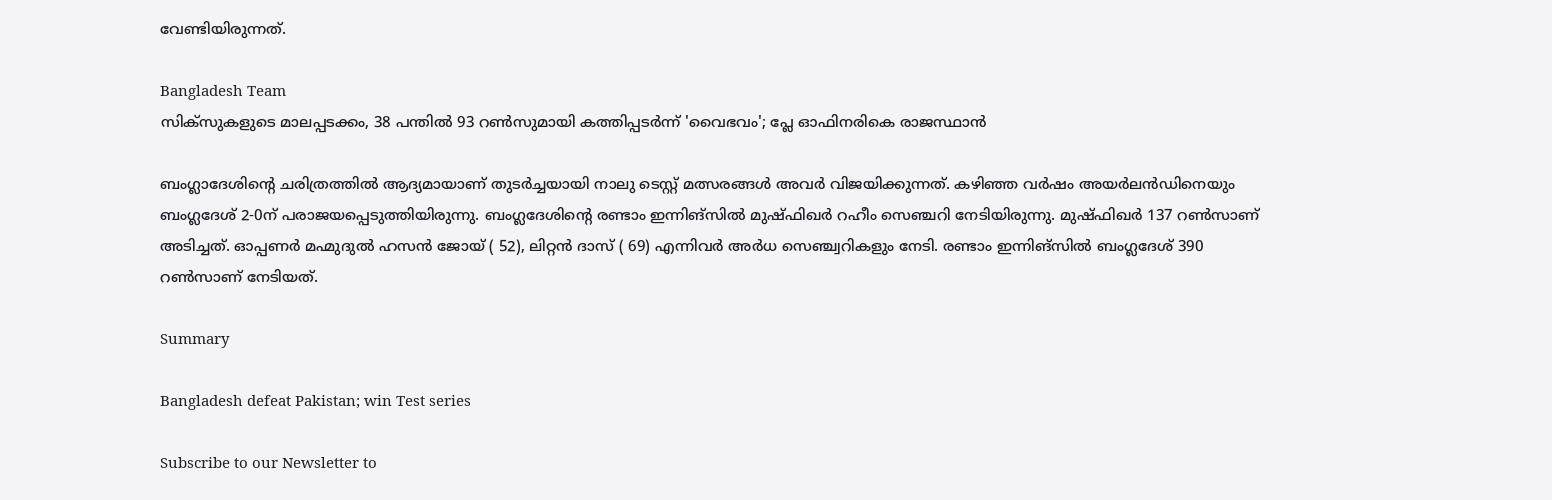വേണ്ടിയിരുന്നത്.

Bangladesh Team
സിക്‌സുകളുടെ മാലപ്പടക്കം, 38 പന്തില്‍ 93 റണ്‍സുമായി കത്തിപ്പടര്‍ന്ന് 'വൈഭവം'; പ്ലേ ഓഫിനരികെ രാജസ്ഥാന്‍

ബംഗ്ലാദേശിന്റെ ചരിത്രത്തില്‍ ആദ്യമായാണ് തുടര്‍ച്ചയായി നാലു ടെസ്റ്റ് മത്സരങ്ങള്‍ അവര്‍ വിജയിക്കുന്നത്. കഴിഞ്ഞ വര്‍ഷം അയര്‍ലന്‍ഡിനെയും ബംഗ്ലദേശ് 2-0ന് പരാജയപ്പെടുത്തിയിരുന്നു. ബംഗ്ലദേശിന്റെ രണ്ടാം ഇന്നിങ്‌സില്‍ മുഷ്ഫിഖര്‍ റഹീം സെഞ്ചറി നേടിയിരുന്നു. മുഷ്ഫിഖര്‍ 137 റണ്‍സാണ് അടിച്ചത്. ഓപ്പണര്‍ മഹ്മുദുല്‍ ഹസന്‍ ജോയ് ( 52), ലിറ്റന്‍ ദാസ് ( 69) എന്നിവര്‍ അര്‍ധ സെഞ്ച്വറികളും നേടി. രണ്ടാം ഇന്നിങ്‌സില്‍ ബംഗ്ലദേശ് 390 റണ്‍സാണ് നേടിയത്.

Summary

Bangladesh defeat Pakistan; win Test series

Subscribe to our Newsletter to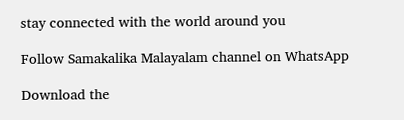stay connected with the world around you

Follow Samakalika Malayalam channel on WhatsApp

Download the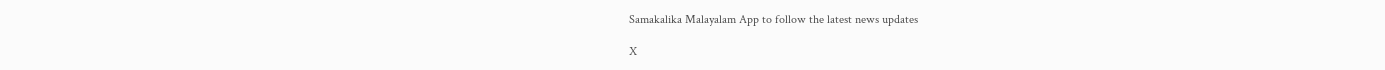Samakalika Malayalam App to follow the latest news updates

X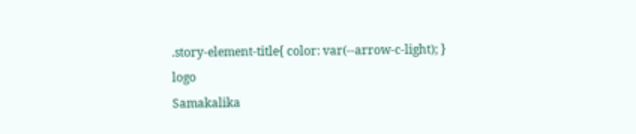.story-element-title{ color: var(--arrow-c-light); }
logo
Samakalika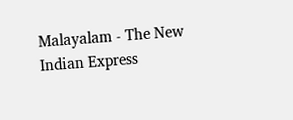Malayalam - The New Indian Express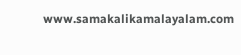www.samakalikamalayalam.com